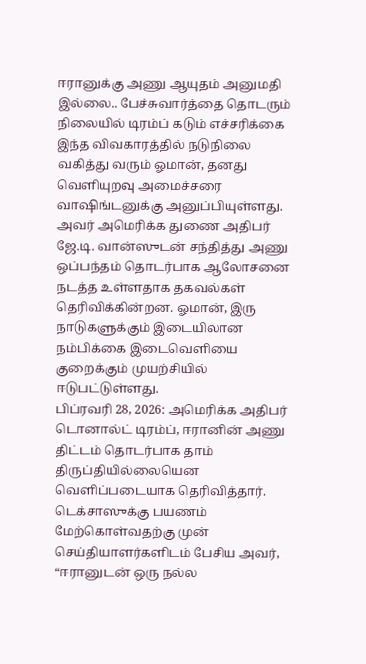ஈரானுக்கு அணு ஆயுதம் அனுமதி இல்லை.. பேச்சுவார்த்தை தொடரும் நிலையில் டிரம்ப் கடும் எச்சரிக்கை
இந்த விவகாரத்தில் நடுநிலை வகித்து வரும் ஓமான், தனது வெளியுறவு அமைச்சரை வாஷிங்டனுக்கு அனுப்பியுள்ளது. அவர் அமெரிக்க துணை அதிபர் ஜே.டி. வான்ஸுடன் சந்தித்து அணு ஒப்பந்தம் தொடர்பாக ஆலோசனை நடத்த உள்ளதாக தகவல்கள் தெரிவிக்கின்றன. ஓமான், இரு நாடுகளுக்கும் இடையிலான நம்பிக்கை இடைவெளியை குறைக்கும் முயற்சியில் ஈடுபட்டுள்ளது.
பிப்ரவரி 28, 2026: அமெரிக்க அதிபர் டொனால்ட் டிரம்ப், ஈரானின் அணு திட்டம் தொடர்பாக தாம் திருப்தியில்லையென வெளிப்படையாக தெரிவித்தார். டெக்சாஸுக்கு பயணம் மேற்கொள்வதற்கு முன் செய்தியாளர்களிடம் பேசிய அவர், “ஈரானுடன் ஒரு நல்ல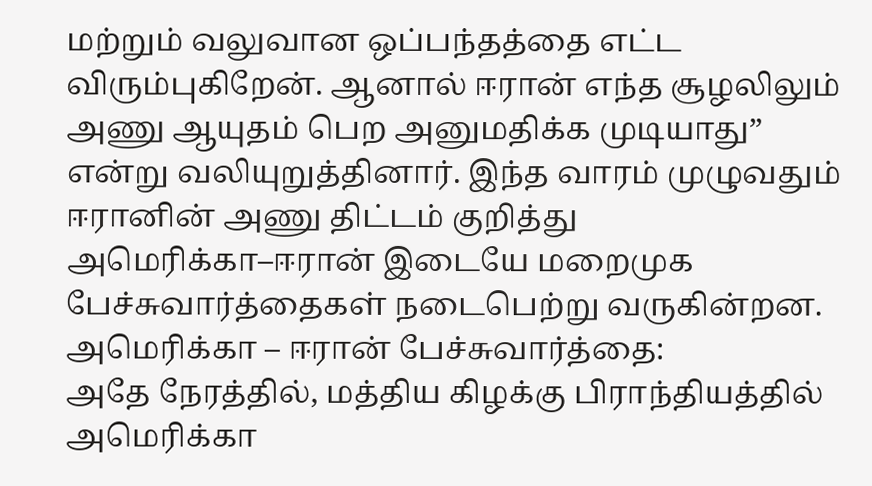மற்றும் வலுவான ஒப்பந்தத்தை எட்ட விரும்புகிறேன். ஆனால் ஈரான் எந்த சூழலிலும் அணு ஆயுதம் பெற அனுமதிக்க முடியாது” என்று வலியுறுத்தினார். இந்த வாரம் முழுவதும் ஈரானின் அணு திட்டம் குறித்து அமெரிக்கா–ஈரான் இடையே மறைமுக பேச்சுவார்த்தைகள் நடைபெற்று வருகின்றன.
அமெரிக்கா – ஈரான் பேச்சுவார்த்தை:
அதே நேரத்தில், மத்திய கிழக்கு பிராந்தியத்தில் அமெரிக்கா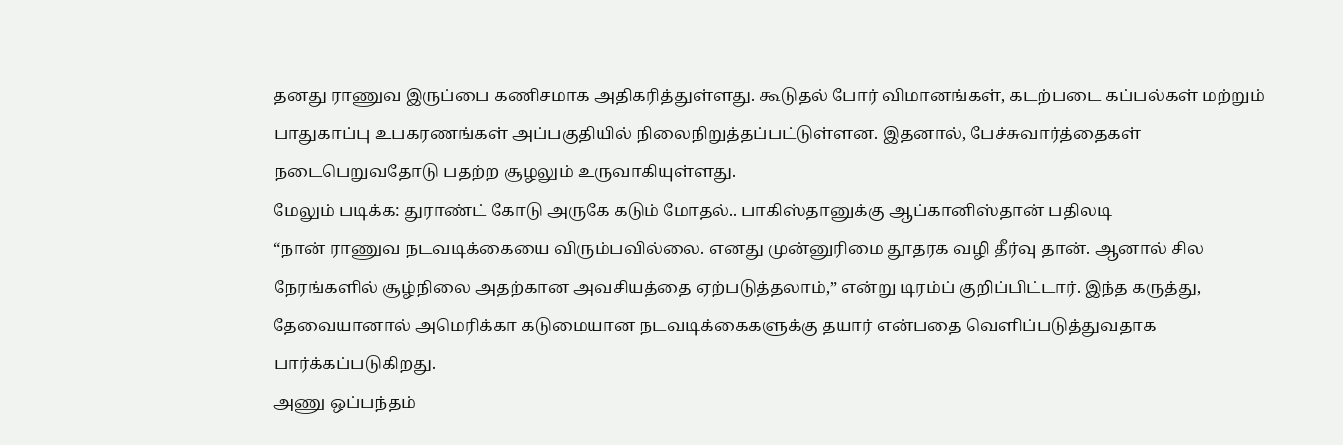தனது ராணுவ இருப்பை கணிசமாக அதிகரித்துள்ளது. கூடுதல் போர் விமானங்கள், கடற்படை கப்பல்கள் மற்றும் பாதுகாப்பு உபகரணங்கள் அப்பகுதியில் நிலைநிறுத்தப்பட்டுள்ளன. இதனால், பேச்சுவார்த்தைகள் நடைபெறுவதோடு பதற்ற சூழலும் உருவாகியுள்ளது.
மேலும் படிக்க: துராண்ட் கோடு அருகே கடும் மோதல்.. பாகிஸ்தானுக்கு ஆப்கானிஸ்தான் பதிலடி
“நான் ராணுவ நடவடிக்கையை விரும்பவில்லை. எனது முன்னுரிமை தூதரக வழி தீர்வு தான். ஆனால் சில நேரங்களில் சூழ்நிலை அதற்கான அவசியத்தை ஏற்படுத்தலாம்,” என்று டிரம்ப் குறிப்பிட்டார். இந்த கருத்து, தேவையானால் அமெரிக்கா கடுமையான நடவடிக்கைகளுக்கு தயார் என்பதை வெளிப்படுத்துவதாக பார்க்கப்படுகிறது.
அணு ஒப்பந்தம்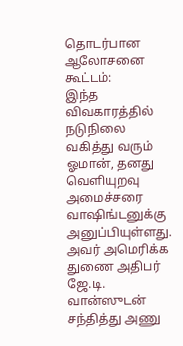தொடர்பான ஆலோசனை கூட்டம்:
இந்த விவகாரத்தில் நடுநிலை வகித்து வரும் ஓமான், தனது வெளியுறவு அமைச்சரை வாஷிங்டனுக்கு அனுப்பியுள்ளது. அவர் அமெரிக்க துணை அதிபர் ஜே.டி. வான்ஸுடன் சந்தித்து அணு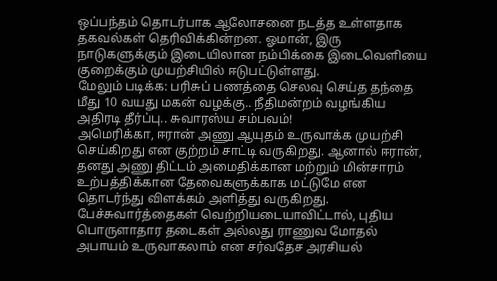ஒப்பந்தம் தொடர்பாக ஆலோசனை நடத்த உள்ளதாக தகவல்கள் தெரிவிக்கின்றன. ஓமான், இரு நாடுகளுக்கும் இடையிலான நம்பிக்கை இடைவெளியை குறைக்கும் முயற்சியில் ஈடுபட்டுள்ளது.
மேலும் படிக்க: பரிசுப் பணத்தை செலவு செய்த தந்தை மீது 10 வயது மகன் வழக்கு.. நீதிமன்றம் வழங்கிய அதிரடி தீர்ப்பு.. சுவாரஸ்ய சம்பவம்!
அமெரிக்கா, ஈரான் அணு ஆயுதம் உருவாக்க முயற்சி செய்கிறது என குற்றம் சாட்டி வருகிறது. ஆனால் ஈரான், தனது அணு திட்டம் அமைதிக்கான மற்றும் மின்சாரம் உற்பத்திக்கான தேவைகளுக்காக மட்டுமே என தொடர்ந்து விளக்கம் அளித்து வருகிறது.
பேச்சுவார்த்தைகள் வெற்றியடையாவிட்டால், புதிய பொருளாதார தடைகள் அல்லது ராணுவ மோதல் அபாயம் உருவாகலாம் என சர்வதேச அரசியல்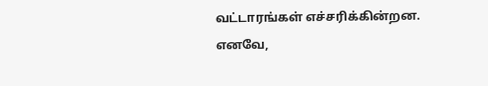வட்டாரங்கள் எச்சரிக்கின்றன. எனவே,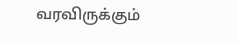வரவிருக்கும்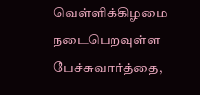வெள்ளிக்கிழமை நடைபெறவுள்ள பேச்சுவார்த்தை,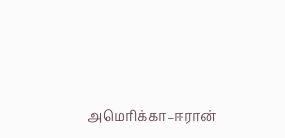அமெரிக்கா–ஈரான்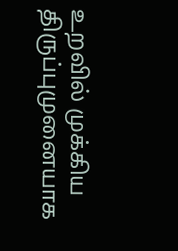உறவில் முக்கிய திருப்புமுனையாக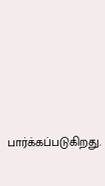பார்க்கப்படுகிறது.